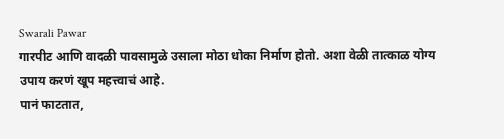Swarali Pawar
गारपीट आणि वादळी पावसामुळे उसाला मोठा धोका निर्माण होतो. अशा वेळी तात्काळ योग्य उपाय करणं खूप महत्त्वाचं आहे.
पानं फाटतात,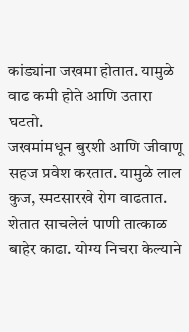कांड्यांना जखमा होतात. यामुळे वाढ कमी होते आणि उतारा घटतो.
जखमांमधून बुरशी आणि जीवाणू सहज प्रवेश करतात. यामुळे लाल कुज, स्मटसारखे रोग वाढतात.
शेतात साचलेलं पाणी तात्काळ बाहेर काढा. योग्य निचरा केल्याने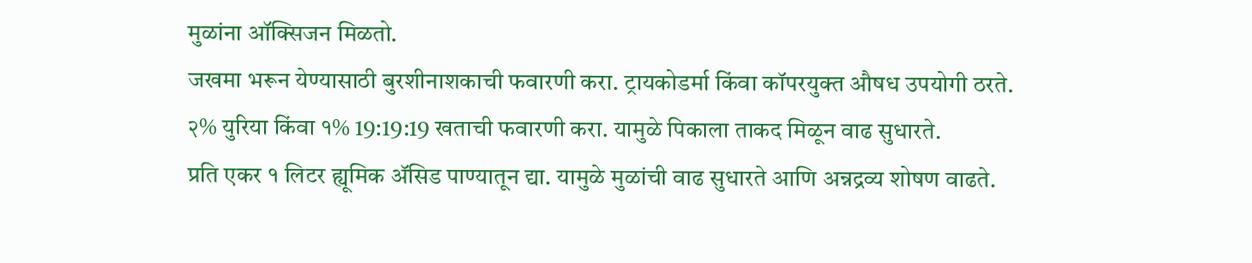मुळांना ऑक्सिजन मिळतो.
जखमा भरून येण्यासाठी बुरशीनाशकाची फवारणी करा. ट्रायकोडर्मा किंवा कॉपरयुक्त औषध उपयोगी ठरते.
२% युरिया किंवा १% 19:19:19 खताची फवारणी करा. यामुळे पिकाला ताकद मिळून वाढ सुधारते.
प्रति एकर १ लिटर ह्यूमिक ॲसिड पाण्यातून द्या. यामुळे मुळांची वाढ सुधारते आणि अन्नद्रव्य शोषण वाढते.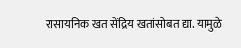रासायनिक खत सेंद्रिय खतांसोबत द्या. यामुळे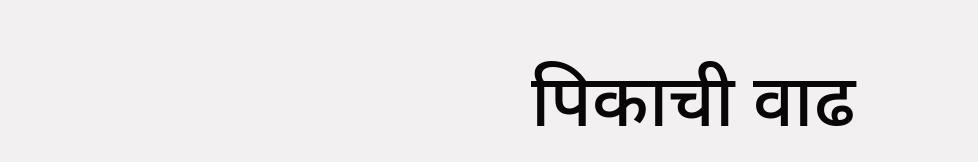पिकाची वाढ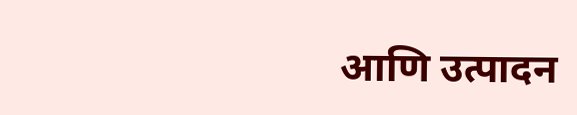आणि उत्पादन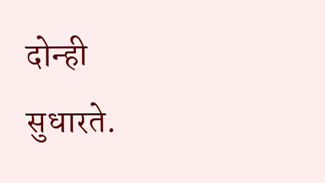दोन्ही सुधारते.